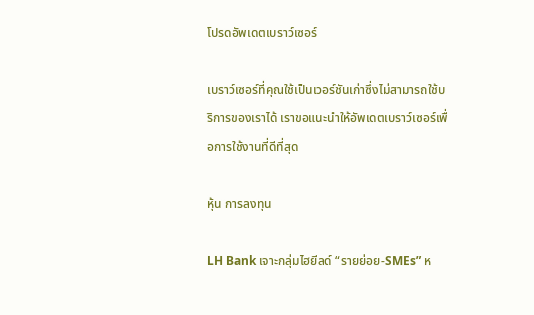โปรดอัพเดตเบราว์เซอร์

เบราว์เซอร์ที่คุณใช้เป็นเวอร์ชันเก่าซึ่งไม่สามารถใช้บริการของเราได้ เราขอแนะนำให้อัพเดตเบราว์เซอร์เพื่อการใช้งานที่ดีที่สุด

หุ้น การลงทุน

LH Bank เจาะกลุ่มไฮยีลด์ “รายย่อย-SMEs” ห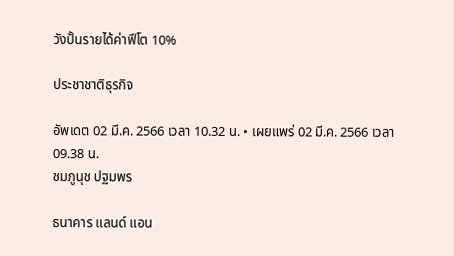วังปั้นรายได้ค่าฟีโต 10%

ประชาชาติธุรกิจ

อัพเดต 02 มี.ค. 2566 เวลา 10.32 น. • เผยแพร่ 02 มี.ค. 2566 เวลา 09.38 น.
ชมภูนุช ปฐมพร

ธนาคาร แลนด์ แอน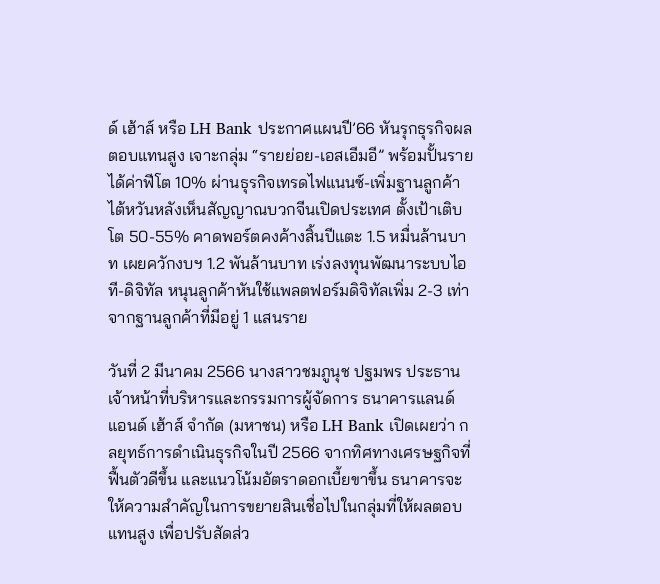ด์ เฮ้าส์ หรือ LH Bank ประกาศแผนปี’66 หันรุกธุรกิจผลตอบแทนสูง เจาะกลุ่ม “รายย่อย-เอสเอีมอี” พร้อมปั้นรายได้ค่าฟีโต 10% ผ่านธุรกิจเทรดไฟแนนซ์-เพิ่มฐานลูกค้าไต้หวันหลังเห็นสัญญาณบวกจีนเปิดประเทศ ตั้งเป้าเติบโต 50-55% คาดพอร์ตคงค้างสิ้นปีแตะ 1.5 หมื่นล้านบาท เผยควักงบฯ 1.2 พันล้านบาท เร่งลงทุนพัฒนาระบบไอที-ดิจิทัล หนุนลูกค้าหันใช้แพลตฟอร์มดิจิทัลเพิ่ม 2-3 เท่า จากฐานลูกค้าที่มีอยู่ 1 แสนราย

วันที่ 2 มีนาคม 2566 นางสาวชมภูนุช ปฐมพร ประธานเจ้าหน้าที่บริหารและกรรมการผู้จัดการ ธนาคารแลนด์ แอนด์ เฮ้าส์ จำกัด (มหาชน) หรือ LH Bank เปิดเผยว่า กลยุทธ์การดำเนินธุรกิจในปี 2566 จากทิศทางเศรษฐกิจที่ฟื้นตัวดีขึ้น และแนวโน้มอัตราดอกเบี้ยขาขึ้น ธนาคารจะให้ความสำคัญในการขยายสินเชื่อไปในกลุ่มที่ให้ผลตอบแทนสูง เพื่อปรับสัดส่ว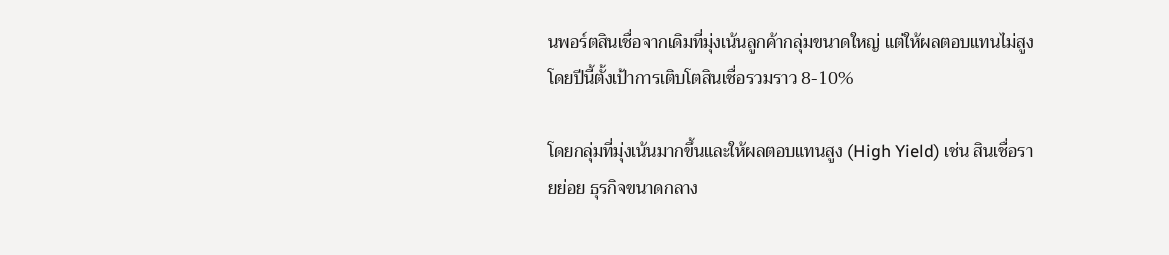นพอร์ตสินเชื่อจากเดิมที่มุ่งเน้นลูกค้ากลุ่มขนาดใหญ่ แต่ให้ผลตอบแทนไม่สูง โดยปีนี้ตั้งเป้าการเติบโตสินเชื่อรวมราว 8-10%

โดยกลุ่มที่มุ่งเน้นมากขึ้นและให้ผลตอบแทนสูง (High Yield) เช่น สินเชื่อรายย่อย ธุรกิจขนาดกลาง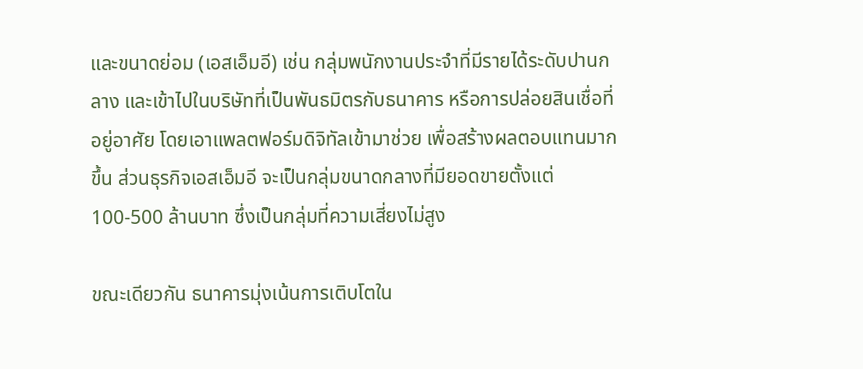และขนาดย่อม (เอสเอ็มอี) เช่น กลุ่มพนักงานประจำที่มีรายได้ระดับปานกลาง และเข้าไปในบริษัทที่เป็นพันธมิตรกับธนาคาร หรือการปล่อยสินเชื่อที่อยู่อาศัย โดยเอาแพลตฟอร์มดิจิทัลเข้ามาช่วย เพื่อสร้างผลตอบแทนมากขึ้น ส่วนธุรกิจเอสเอ็มอี จะเป็นกลุ่มขนาดกลางที่มียอดขายตั้งแต่ 100-500 ล้านบาท ซึ่งเป็นกลุ่มที่ความเสี่ยงไม่สูง

ขณะเดียวกัน ธนาคารมุ่งเน้นการเติบโตใน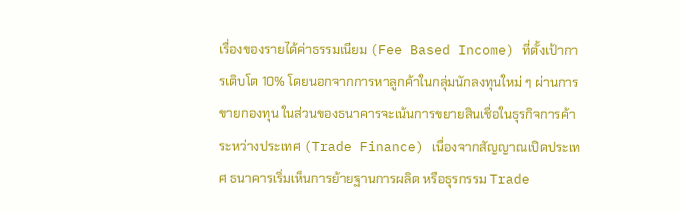เรื่องของรายได้ค่าธรรมเนียม (Fee Based Income) ที่ตั้งเป้าการเติบโต 10% โดยนอกจากการหาลูกค้าในกลุ่มนักลงทุนใหม่ ๆ ผ่านการขายกองทุน ในส่วนของธนาคารจะเน้นการขยายสินเชื่อในธุรกิจการค้าระหว่างประเทศ (Trade Finance) เนื่องจากสัญญาณเปิดประเทศ ธนาคารเริ่มเห็นการย้ายฐานการผลิต หรือธุรกรรม Trade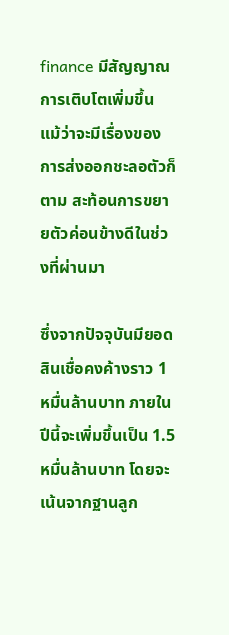finance มีสัญญาณการเติบโตเพิ่มขึ้น แม้ว่าจะมีเรื่องของการส่งออกชะลอตัวก็ตาม สะท้อนการขยายตัวค่อนข้างดีในช่วงที่ผ่านมา

ซึ่งจากปัจจุบันมียอดสินเชื่อคงค้างราว 1 หมื่นล้านบาท ภายในปีนี้จะเพิ่มขึ้นเป็น 1.5 หมื่นล้านบาท โดยจะเน้นจากฐานลูก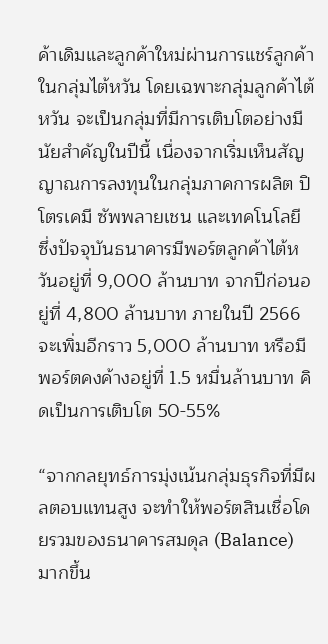ค้าเดิมและลูกค้าใหม่ผ่านการแชร์ลูกค้าในกลุ่มไต้หวัน โดยเฉพาะกลุ่มลูกค้าไต้หวัน จะเป็นกลุ่มที่มีการเติบโตอย่างมีนัยสำคัญในปีนี้ เนื่องจากเริ่มเห็นสัญญาณการลงทุนในกลุ่มภาคการผลิต ปิโตรเคมี ซัพพลายเชน และเทคโนโลยี ซึ่งปัจจุบันธนาคารมีพอร์ตลูกค้าไต้หวันอยู่ที่ 9,000 ล้านบาท จากปีก่อนอยู่ที่ 4,800 ล้านบาท ภายในปี 2566 จะเพิ่มอีกราว 5,000 ล้านบาท หรือมีพอร์ตคงค้างอยู่ที่ 1.5 หมื่นล้านบาท คิดเป็นการเติบโต 50-55%

“จากกลยุทธ์การมุ่งเน้นกลุ่มธุรกิจที่มีผลตอบแทนสูง จะทำให้พอร์ตสินเชื่อโดยรวมของธนาคารสมดุล (Balance) มากขึ้น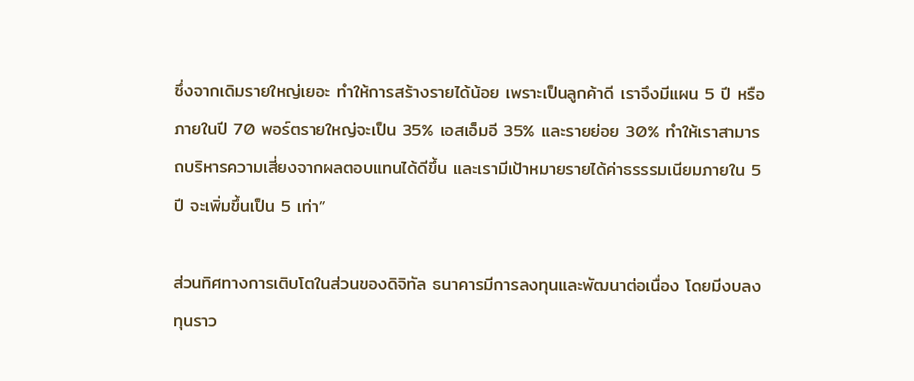ซึ่งจากเดิมรายใหญ่เยอะ ทำให้การสร้างรายได้น้อย เพราะเป็นลูกค้าดี เราจึงมีแผน 5 ปี หรือภายในปี 70 พอร์ตรายใหญ่จะเป็น 35% เอสเอ็มอี 35% และรายย่อย 30% ทำให้เราสามารถบริหารความเสี่ยงจากผลตอบแทนได้ดีขึ้น และเรามีเป้าหมายรายได้ค่าธรรรมเนียมภายใน 5 ปี จะเพิ่มขึ้นเป็น 5 เท่า”

ส่วนทิศทางการเติบโตในส่วนของดิจิทัล ธนาคารมีการลงทุนและพัฒนาต่อเนื่อง โดยมีงบลงทุนราว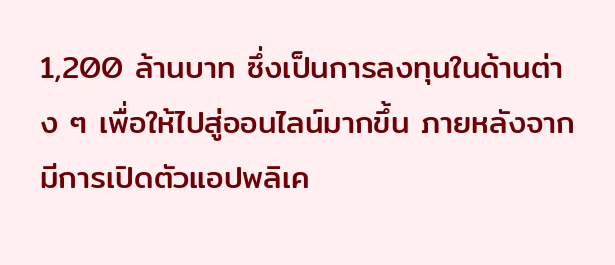1,200 ล้านบาท ซึ่งเป็นการลงทุนในด้านต่าง ๆ เพื่อให้ไปสู่ออนไลน์มากขึ้น ภายหลังจากมีการเปิดตัวแอปพลิเค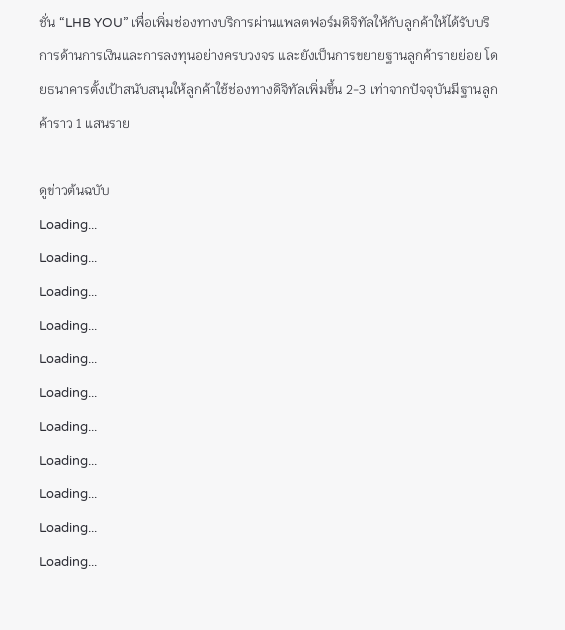ชั่น “LHB YOU” เพื่อเพิ่มช่องทางบริการผ่านแพลตฟอร์มดิจิทัลให้กับลูกค้าให้ได้รับบริการด้านการเงินและการลงทุนอย่างครบวงจร และยังเป็นการขยายฐานลูกค้ารายย่อย โดยธนาคารตั้งเป้าสนับสนุนให้ลูกค้าใช้ช่องทางดิจิทัลเพิ่มขึ้น 2-3 เท่าจากปัจจุบันมีฐานลูกค้าราว 1 แสนราย

ดูข่าวต้นฉบับ
Loading...
Loading...
Loading...
Loading...
Loading...
Loading...
Loading...
Loading...
Loading...
Loading...
Loading...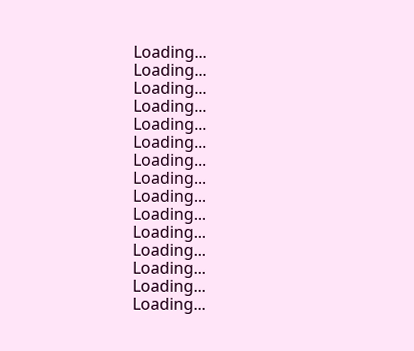Loading...
Loading...
Loading...
Loading...
Loading...
Loading...
Loading...
Loading...
Loading...
Loading...
Loading...
Loading...
Loading...
Loading...
Loading...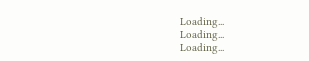Loading...
Loading...
Loading...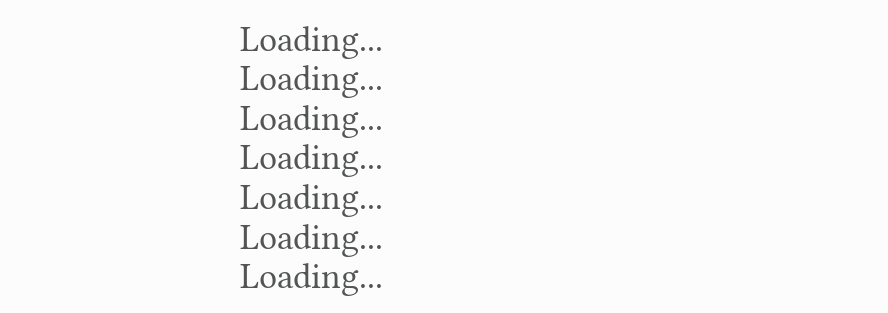Loading...
Loading...
Loading...
Loading...
Loading...
Loading...
Loading...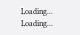Loading...
Loading...